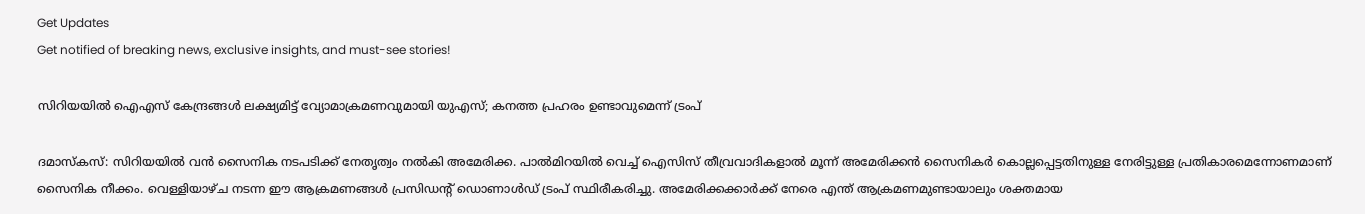Get Updates
Get notified of breaking news, exclusive insights, and must-see stories!

സിറിയയിൽ ഐഎസ് കേന്ദ്രങ്ങൾ ലക്ഷ്യമിട്ട് വ്യോമാക്രമണവുമായി യുഎസ്; കനത്ത പ്രഹരം ഉണ്ടാവുമെന്ന് ട്രംപ്

ദമാസ്‌കസ്: സിറിയയിൽ വൻ സൈനിക നടപടിക്ക് നേതൃത്വം നൽകി അമേരിക്ക. പാൽമിറയിൽ വെച്ച് ഐസിസ് തീവ്രവാദികളാൽ മൂന്ന് അമേരിക്കൻ സൈനികർ കൊല്ലപ്പെട്ടതിനുള്ള നേരിട്ടുള്ള പ്രതികാരമെന്നോണമാണ് സൈനിക നീക്കം. വെള്ളിയാഴ്‌ച നടന്ന ഈ ആക്രമണങ്ങൾ പ്രസിഡന്റ് ഡൊണാൾഡ് ട്രംപ് സ്ഥിരീകരിച്ചു. അമേരിക്കക്കാർക്ക് നേരെ എന്ത് ആക്രമണമുണ്ടായാലും ശക്തമായ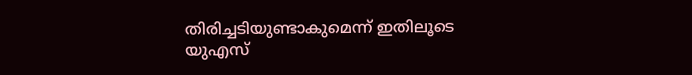തിരിച്ചടിയുണ്ടാകുമെന്ന് ഇതിലൂടെ യുഎസ്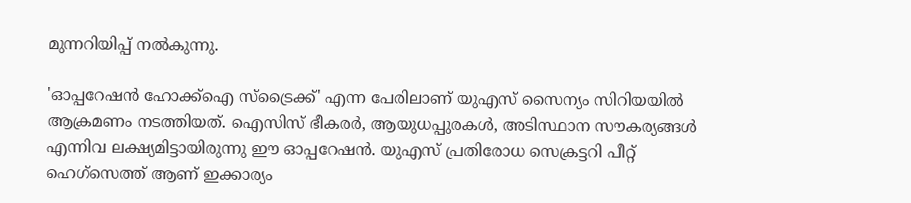മുന്നറിയിപ്പ് നൽകുന്നു.

'ഓപ്പറേഷൻ ഹോക്ക്ഐ സ്ട്രൈക്ക്' എന്ന പേരിലാണ് യുഎസ് സൈന്യം സിറിയയിൽ ആക്രമണം നടത്തിയത്. ഐസിസ് ഭീകരർ, ആയുധപ്പുരകൾ, അടിസ്ഥാന സൗകര്യങ്ങൾ എന്നിവ ലക്ഷ്യമിട്ടായിരുന്നു ഈ ഓപ്പറേഷൻ. യുഎസ് പ്രതിരോധ സെക്രട്ടറി പീറ്റ് ഹെഗ്‌സെത്ത് ആണ് ഇക്കാര്യം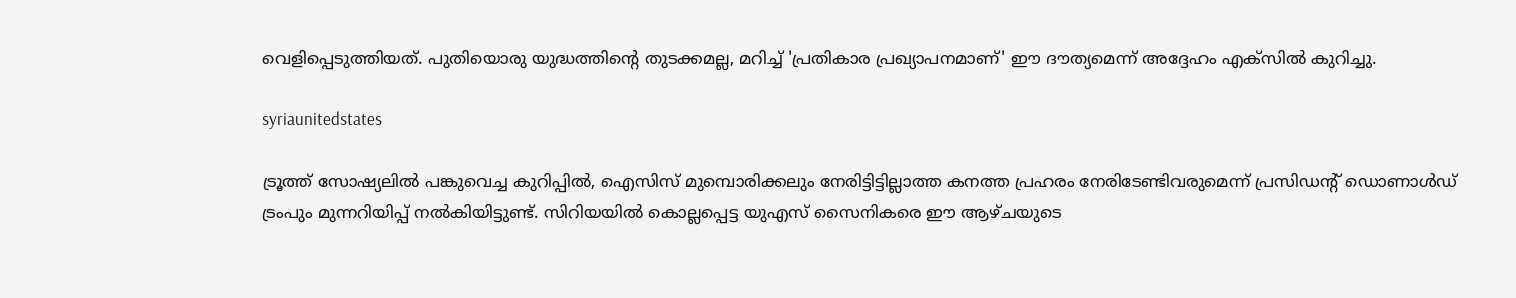വെളിപ്പെടുത്തിയത്. പുതിയൊരു യുദ്ധത്തിന്റെ തുടക്കമല്ല, മറിച്ച് 'പ്രതികാര പ്രഖ്യാപനമാണ്' ഈ ദൗത്യമെന്ന് അദ്ദേഹം എക്‌സിൽ കുറിച്ചു.

syriaunitedstates

ട്രൂത്ത് സോഷ്യലിൽ പങ്കുവെച്ച കുറിപ്പിൽ, ഐസിസ് മുമ്പൊരിക്കലും നേരിട്ടിട്ടില്ലാത്ത കനത്ത പ്രഹരം നേരിടേണ്ടിവരുമെന്ന് പ്രസിഡന്റ് ഡൊണാൾഡ് ട്രംപും മുന്നറിയിപ്പ് നൽകിയിട്ടുണ്ട്. സിറിയയിൽ കൊല്ലപ്പെട്ട യുഎസ് സൈനികരെ ഈ ആഴ്‌ചയുടെ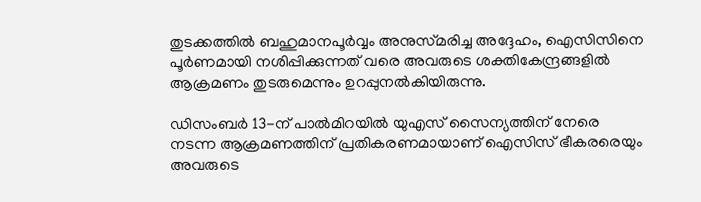തുടക്കത്തിൽ ബഹുമാനപൂർവ്വം അനുസ്‌മരിച്ച അദ്ദേഹം, ഐസിസിനെ പൂർണമായി നശിപ്പിക്കുന്നത് വരെ അവരുടെ ശക്തികേന്ദ്രങ്ങളിൽ ആക്രമണം തുടരുമെന്നും ഉറപ്പുനൽകിയിരുന്നു.

ഡിസംബർ 13-ന് പാൽമിറയിൽ യുഎസ് സൈന്യത്തിന് നേരെ നടന്ന ആക്രമണത്തിന് പ്രതികരണമായാണ് ഐസിസ് ഭീകരരെയും അവരുടെ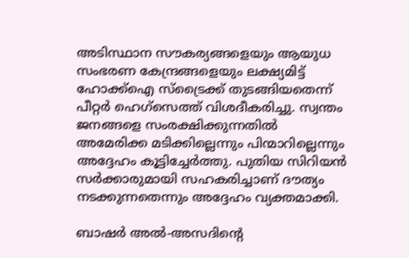അടിസ്ഥാന സൗകര്യങ്ങളെയും ആയുധ സംഭരണ കേന്ദ്രങ്ങളെയും ലക്ഷ്യമിട്ട് ഹോക്ക്ഐ സ്ട്രൈക്ക് തുടങ്ങിയതെന്ന് പീറ്റർ ഹെഗ്‌സെത്ത് വിശദീകരിച്ചു. സ്വന്തം ജനങ്ങളെ സംരക്ഷിക്കുന്നതിൽ അമേരിക്ക മടിക്കില്ലെന്നും പിന്മാറില്ലെന്നും അദ്ദേഹം കൂട്ടിച്ചേർത്തു. പുതിയ സിറിയൻ സർക്കാരുമായി സഹകരിച്ചാണ് ദൗത്യം നടക്കുന്നതെന്നും അദ്ദേഹം വ്യക്തമാക്കി.

ബാഷർ അൽ-അസദിന്റെ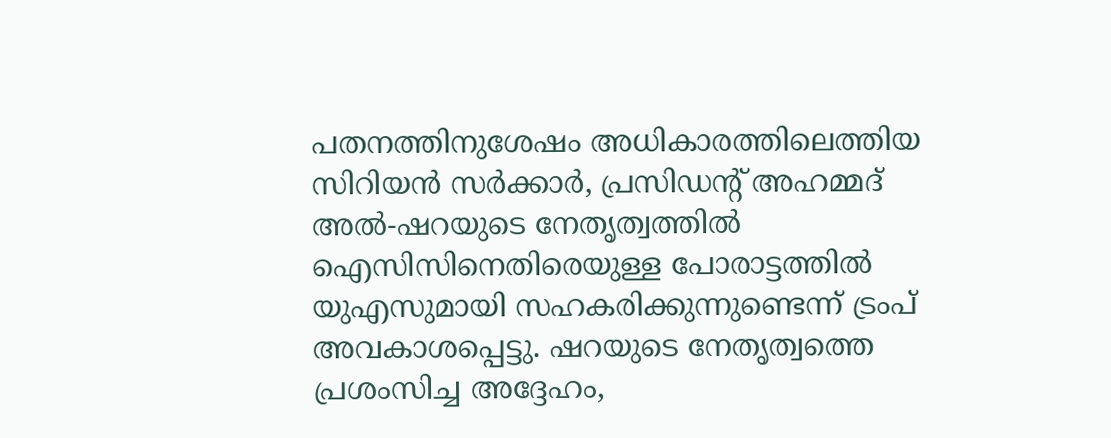പതനത്തിനുശേഷം അധികാരത്തിലെത്തിയ സിറിയൻ സർക്കാർ, പ്രസിഡന്റ് അഹമ്മദ് അൽ-ഷറയുടെ നേതൃത്വത്തിൽ ഐസിസിനെതിരെയുള്ള പോരാട്ടത്തിൽ യുഎസുമായി സഹകരിക്കുന്നുണ്ടെന്ന് ട്രംപ് അവകാശപ്പെട്ടു. ഷറയുടെ നേതൃത്വത്തെ പ്രശംസിച്ച അദ്ദേഹം,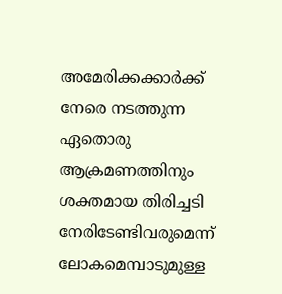അമേരിക്കക്കാർക്ക് നേരെ നടത്തുന്ന ഏതൊരു ആക്രമണത്തിനും ശക്തമായ തിരിച്ചടി നേരിടേണ്ടിവരുമെന്ന് ലോകമെമ്പാടുമുള്ള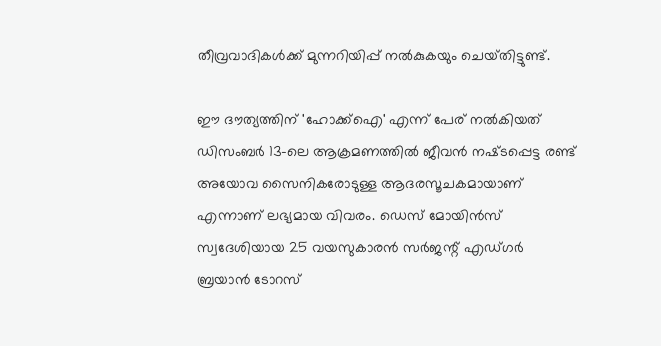തീവ്രവാദികൾക്ക് മുന്നറിയിപ്പ് നൽകുകയും ചെയ്‌തിട്ടുണ്ട്‌.

ഈ ദൗത്യത്തിന് 'ഹോക്ക്ഐ' എന്ന് പേര് നൽകിയത് ഡിസംബർ 13-ലെ ആക്രമണത്തിൽ ജീവൻ നഷ്‌ടപ്പെട്ട രണ്ട് അയോവ സൈനികരോടുള്ള ആദരസൂചകമായാണ് എന്നാണ് ലഭ്യമായ വിവരം. ഡെസ് മോയിൻസ് സ്വദേശിയായ 25 വയസുകാരൻ സർജന്റ് എഡ്‌ഗർ ബ്രയാൻ ടോറസ്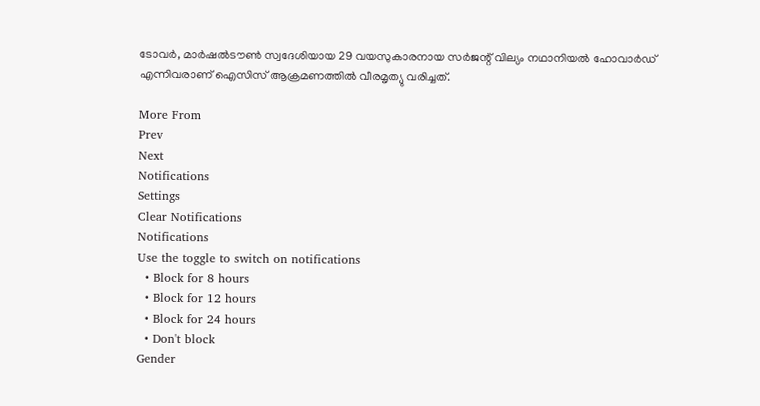ടോവർ, മാർഷൽടൗൺ സ്വദേശിയായ 29 വയസുകാരനായ സർജന്റ് വില്യം നഥാനിയൽ ഹോവാർഡ് എന്നിവരാണ് ഐസിസ് ആക്രമണത്തിൽ വീരമൃത്യു വരിച്ചത്.

More From
Prev
Next
Notifications
Settings
Clear Notifications
Notifications
Use the toggle to switch on notifications
  • Block for 8 hours
  • Block for 12 hours
  • Block for 24 hours
  • Don't block
Gender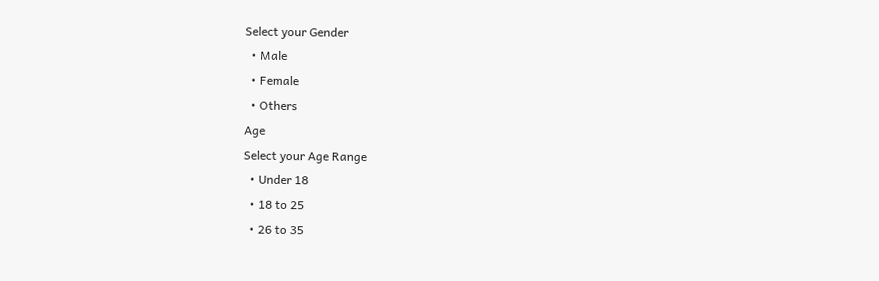Select your Gender
  • Male
  • Female
  • Others
Age
Select your Age Range
  • Under 18
  • 18 to 25
  • 26 to 35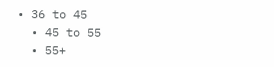• 36 to 45
  • 45 to 55
  • 55+